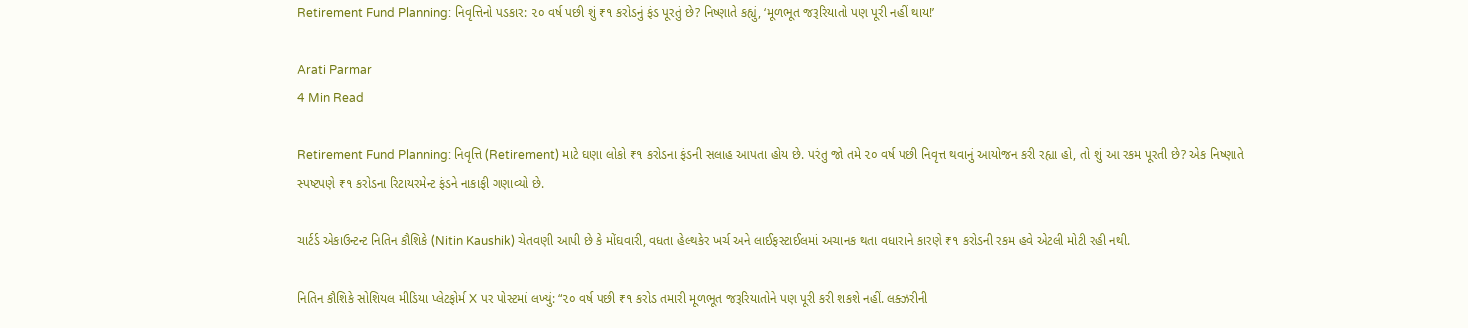Retirement Fund Planning: નિવૃત્તિનો પડકાર: ૨૦ વર્ષ પછી શું ₹૧ કરોડનું ફંડ પૂરતું છે? નિષ્ણાતે કહ્યું, ‘મૂળભૂત જરૂરિયાતો પણ પૂરી નહીં થાય!’

Arati Parmar
4 Min Read

Retirement Fund Planning: નિવૃત્તિ (Retirement) માટે ઘણા લોકો ₹૧ કરોડના ફંડની સલાહ આપતા હોય છે. પરંતુ જો તમે ૨૦ વર્ષ પછી નિવૃત્ત થવાનું આયોજન કરી રહ્યા હો, તો શું આ રકમ પૂરતી છે? એક નિષ્ણાતે સ્પષ્ટપણે ₹૧ કરોડના રિટાયરમેન્ટ ફંડને નાકાફી ગણાવ્યો છે.

ચાર્ટર્ડ એકાઉન્ટન્ટ નિતિન કૌશિકે (Nitin Kaushik) ચેતવણી આપી છે કે મોંઘવારી, વધતા હેલ્થકેર ખર્ચ અને લાઈફસ્ટાઈલમાં અચાનક થતા વધારાને કારણે ₹૧ કરોડની રકમ હવે એટલી મોટી રહી નથી.

નિતિન કૌશિકે સોશિયલ મીડિયા પ્લેટફોર્મ X પર પોસ્ટમાં લખ્યું: “૨૦ વર્ષ પછી ₹૧ કરોડ તમારી મૂળભૂત જરૂરિયાતોને પણ પૂરી કરી શકશે નહીં. લક્ઝરીની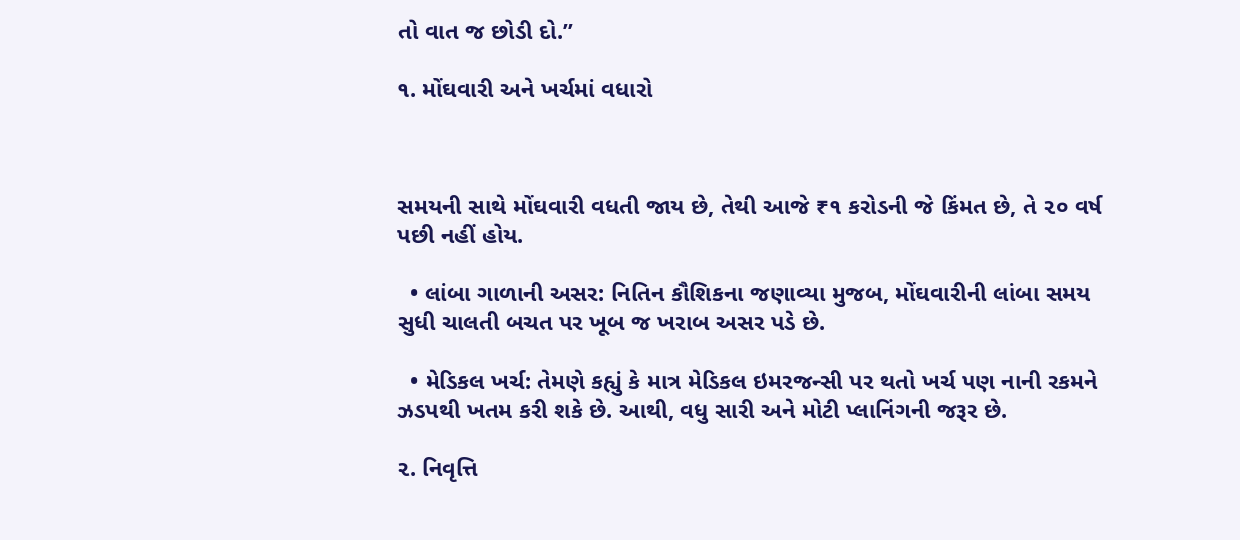તો વાત જ છોડી દો.”

૧. મોંઘવારી અને ખર્ચમાં વધારો



સમયની સાથે મોંઘવારી વધતી જાય છે, તેથી આજે ₹૧ કરોડની જે કિંમત છે, તે ૨૦ વર્ષ પછી નહીં હોય.

  • લાંબા ગાળાની અસર: નિતિન કૌશિકના જણાવ્યા મુજબ, મોંઘવારીની લાંબા સમય સુધી ચાલતી બચત પર ખૂબ જ ખરાબ અસર પડે છે.

  • મેડિકલ ખર્ચ: તેમણે કહ્યું કે માત્ર મેડિકલ ઇમરજન્સી પર થતો ખર્ચ પણ નાની રકમને ઝડપથી ખતમ કરી શકે છે. આથી, વધુ સારી અને મોટી પ્લાનિંગની જરૂર છે.

૨. નિવૃત્તિ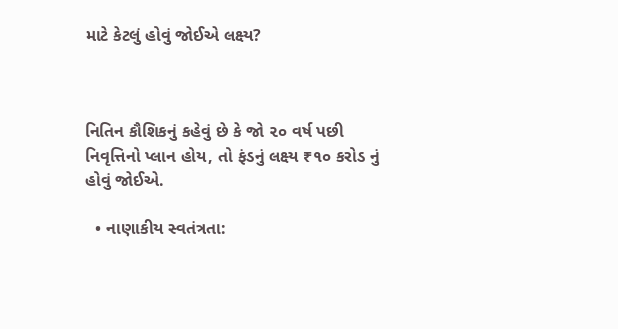માટે કેટલું હોવું જોઈએ લક્ષ્ય?



નિતિન કૌશિકનું કહેવું છે કે જો ૨૦ વર્ષ પછી નિવૃત્તિનો પ્લાન હોય, તો ફંડનું લક્ષ્ય ₹૧૦ કરોડ નું હોવું જોઈએ.

  • નાણાકીય સ્વતંત્રતા: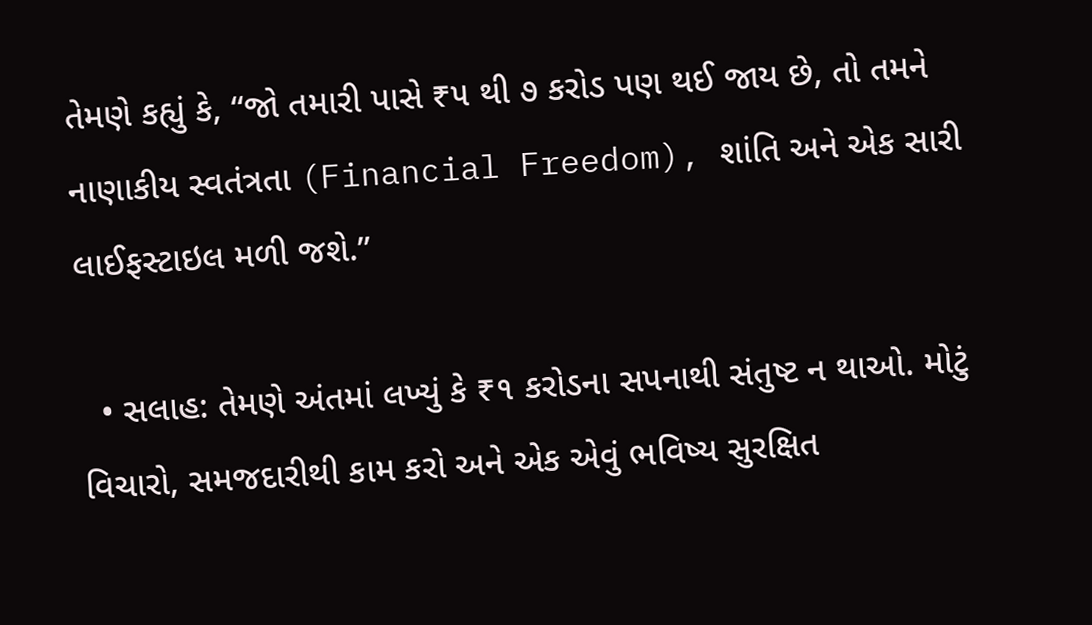તેમણે કહ્યું કે, “જો તમારી પાસે ₹૫ થી ૭ કરોડ પણ થઈ જાય છે, તો તમને નાણાકીય સ્વતંત્રતા (Financial Freedom), શાંતિ અને એક સારી લાઈફસ્ટાઇલ મળી જશે.”

  • સલાહ: તેમણે અંતમાં લખ્યું કે ₹૧ કરોડના સપનાથી સંતુષ્ટ ન થાઓ. મોટું વિચારો, સમજદારીથી કામ કરો અને એક એવું ભવિષ્ય સુરક્ષિત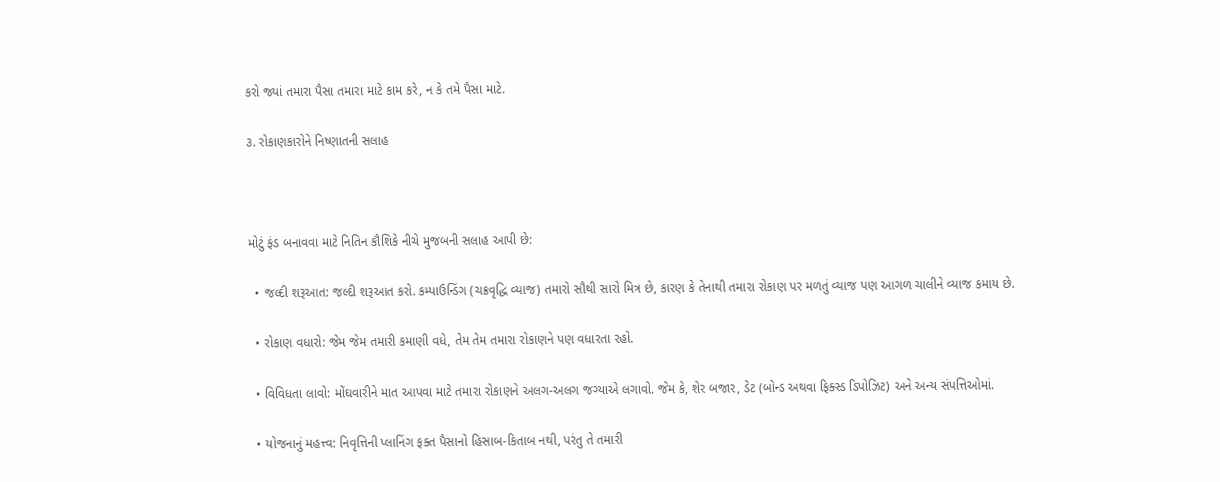કરો જ્યાં તમારા પૈસા તમારા માટે કામ કરે, ન કે તમે પૈસા માટે.

૩. રોકાણકારોને નિષ્ણાતની સલાહ



મોટું ફંડ બનાવવા માટે નિતિન કૌશિકે નીચે મુજબની સલાહ આપી છે:

  • જલ્દી શરૂઆત: જલ્દી શરૂઆત કરો. કમ્પાઉન્ડિંગ (ચક્રવૃદ્ધિ વ્યાજ) તમારો સૌથી સારો મિત્ર છે, કારણ કે તેનાથી તમારા રોકાણ પર મળતું વ્યાજ પણ આગળ ચાલીને વ્યાજ કમાય છે.

  • રોકાણ વધારો: જેમ જેમ તમારી કમાણી વધે, તેમ તેમ તમારા રોકાણને પણ વધારતા રહો.

  • વિવિધતા લાવો: મોંઘવારીને માત આપવા માટે તમારા રોકાણને અલગ-અલગ જગ્યાએ લગાવો. જેમ કે, શેર બજાર, ડેટ (બોન્ડ અથવા ફિક્સ્ડ ડિપોઝિટ) અને અન્ય સંપત્તિઓમાં.

  • યોજનાનું મહત્ત્વ: નિવૃત્તિની પ્લાનિંગ ફક્ત પૈસાનો હિસાબ-કિતાબ નથી, પરંતુ તે તમારી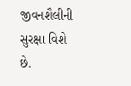જીવનશૈલીની સુરક્ષા વિશે છે.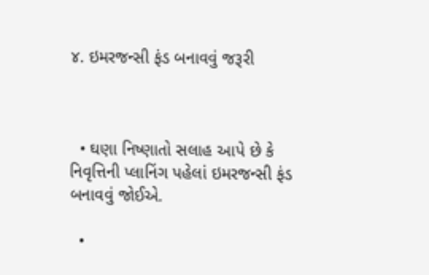૪. ઇમરજન્સી ફંડ બનાવવું જરૂરી



  • ઘણા નિષ્ણાતો સલાહ આપે છે કે નિવૃત્તિની પ્લાનિંગ પહેલાં ઇમરજન્સી ફંડ બનાવવું જોઈએ.

  •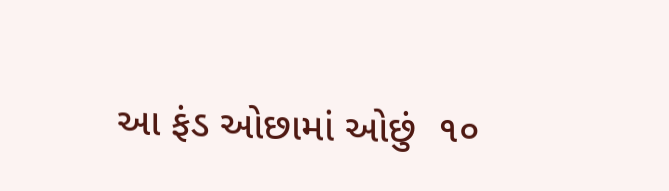આ ફંડ ઓછામાં ઓછું  ૧૦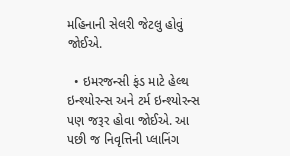મહિનાની સેલરી જેટલુ હોવું જોઈએ.

  • ઇમરજન્સી ફંડ માટે હેલ્થ ઇન્શ્યોરન્સ અને ટર્મ ઇન્શ્યોરન્સ પણ જરૂર હોવા જોઈએ. આ પછી જ નિવૃત્તિની પ્લાનિંગ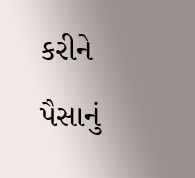કરીને પૈસાનું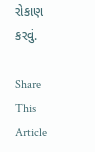રોકાણ કરવું.

Share This Article